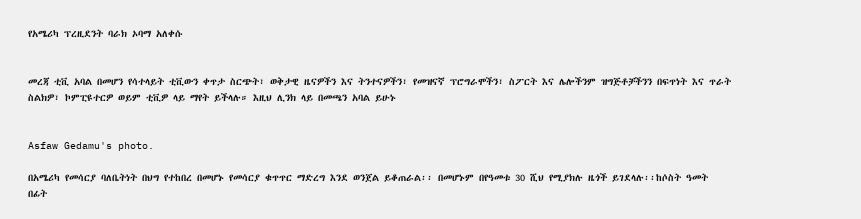የአሜሪካ ፕረዚደንት ባራክ ኦባማ አለቀሱ


መረጃ ቲቪ አባል በመሆን የሳተላይት ቲቪውን ቀጥታ ስርጭት፣ ወቅታዊ ዜናዎችን እና ትንተናዎችን፣ የመዝናኛ ፕሮግራሞችን፣ ስፖርት እና ሌሎችንም ዝግጅቶቻችንን በፍጥነት እና ጥራት ስልክዎ፣ ኮምፒዩተርዎ ወይም ቲቪዎ ላይ ማየት ይችላሉ። እዚህ ሊንክ ላይ በመጫን አባል ይሁኑ


Asfaw Gedamu's photo.

በአሜሪካ የመሳርያ ባለቤትነት በህግ የተከበረ በመሆኑ የመሳርያ ቁጥጥር ማድረግ እንደ ወንጀል ይቆጠራል፡፡ በመሆኑም በየዓመቱ 30 ሺህ የሚያክሉ ዜጎች ይገደላሉ፡፡ከሶስት ዓመት በፊት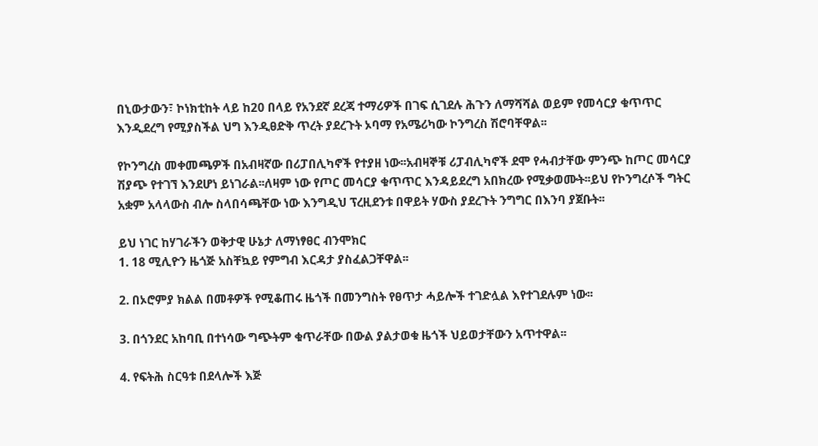በኒውታውን፣ ኮነክቲከት ላይ ከ20 በላይ የአንደኛ ደረጃ ተማሪዎች በገፍ ሲገደሉ ሕጉን ለማሻሻል ወይም የመሳርያ ቁጥጥር እንዲደረግ የሚያስችል ህግ እንዲፀድቅ ጥረት ያደረጉት ኦባማ የአሜሪካው ኮንግረስ ሽሮባቸዋል፡፡

የኮንግረስ መቀመጫዎች በአብዛኛው በሪፓበሊካኖች የተያዘ ነው፡፡አብዛኞቹ ሪፓብሊካኖች ደሞ የሓብታቸው ምንጭ ከጦር መሳርያ ሽያጭ የተገኘ እንደሆነ ይነገራል፡፡ለዛም ነው የጦር መሳርያ ቁጥጥር እንዳይደረግ አበክረው የሚቃወሙት፡፡ይህ የኮንግረሶች ግትር አቋም አላላውስ ብሎ ስላበሳጫቸው ነው እንግዲህ ፕረዚደንቱ በዋይት ሃውስ ያደረጉት ንግግር በእንባ ያጀቡት፡፡

ይህ ነገር ከሃገራችን ወቅታዊ ሁኔታ ለማነፃፀር ብንሞክር
1. 18 ሚሊዮን ዜጎጅ አስቸኳይ የምግብ እርዳታ ያስፈልጋቸዋል፡፡

2. በኦሮምያ ክልል በመቶዎች የሚቆጠሩ ዜጎች በመንግስት የፀጥታ ሓይሎች ተገድሏል እየተገደሉም ነው፡፡

3. በጎንደር አከባቢ በተነሳው ግጭትም ቁጥራቸው በውል ያልታወቁ ዜጎች ህይወታቸውን አጥተዋል፡፡

4. የፍትሕ ስርዓቱ በደላሎች እጅ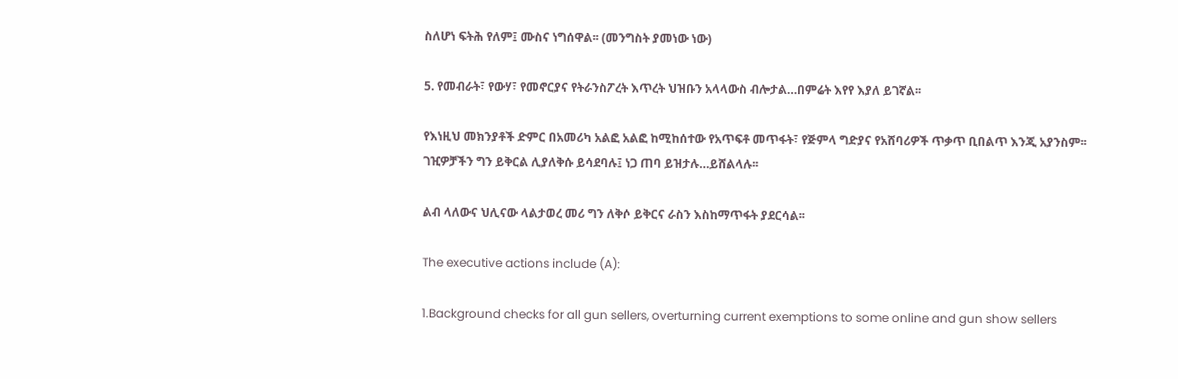ስለሆነ ፍትሕ የለም፤ ሙስና ነግሰዋል፡፡ (መንግስት ያመነው ነው)

5. የመብራት፣ የውሃ፣ የመኖርያና የትራንስፖረት እጥረት ህዝቡን አላላውስ ብሎታል…በምሬት እየየ እያለ ይገኛል፡፡

የእነዚህ መክንያቶች ድምር በአመሪካ አልፎ አልፎ ከሚከሰተው የአጥፍቶ መጥፋት፣ የጅምላ ግድያና የአሸባሪዎች ጥቃጥ ቢበልጥ እንጂ አያንስም፡፡ገዢዎቻችን ግን ይቅርል ሊያለቅሱ ይሳደባሉ፤ ነጋ ጠባ ይዝታሉ…ይሸልላሉ፡፡

ልብ ላለውና ህሊናው ላልታወረ መሪ ግን ለቅሶ ይቅርና ራስን እስከማጥፋት ያደርሳል፡፡

The executive actions include (A):

1.Background checks for all gun sellers, overturning current exemptions to some online and gun show sellers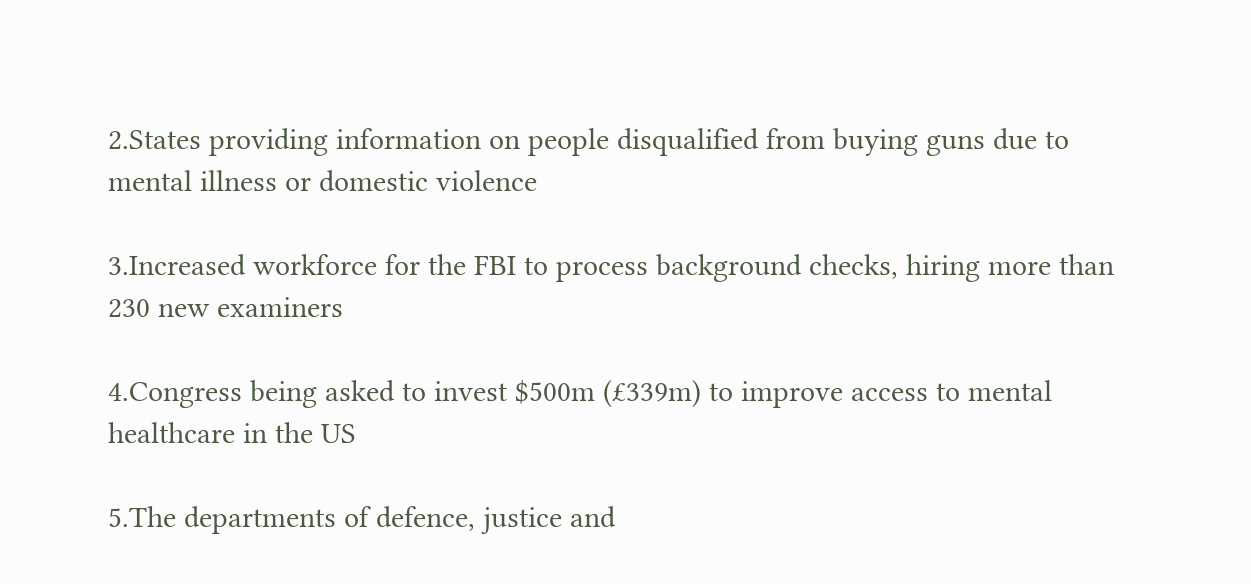2.States providing information on people disqualified from buying guns due to mental illness or domestic violence

3.Increased workforce for the FBI to process background checks, hiring more than 230 new examiners

4.Congress being asked to invest $500m (£339m) to improve access to mental healthcare in the US

5.The departments of defence, justice and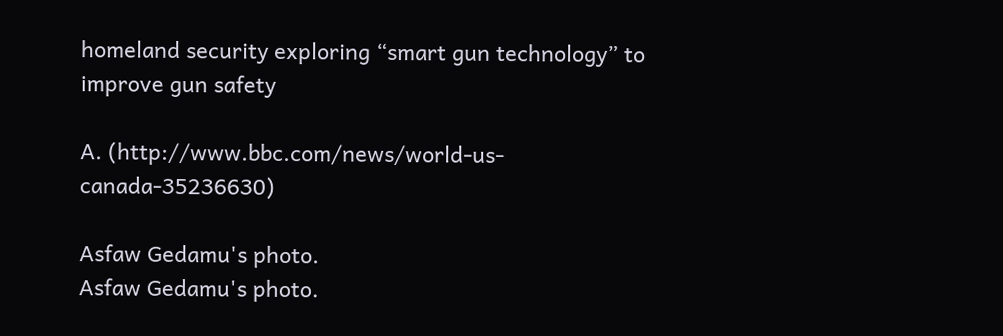homeland security exploring “smart gun technology” to improve gun safety

A. (http://www.bbc.com/news/world-us-canada-35236630)

Asfaw Gedamu's photo.
Asfaw Gedamu's photo.